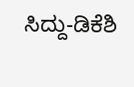ಸಿದ್ದು-ಡಿಕೆಶಿ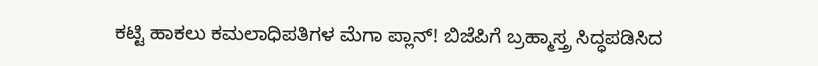ಕಟ್ಟಿ ಹಾಕಲು ಕಮಲಾಧಿಪತಿಗಳ ಮೆಗಾ ಪ್ಲಾನ್! ಬಿಜೆಪಿಗೆ ಬ್ರಹ್ಮಾಸ್ತ್ರ ಸಿದ್ಧಪಡಿಸಿದ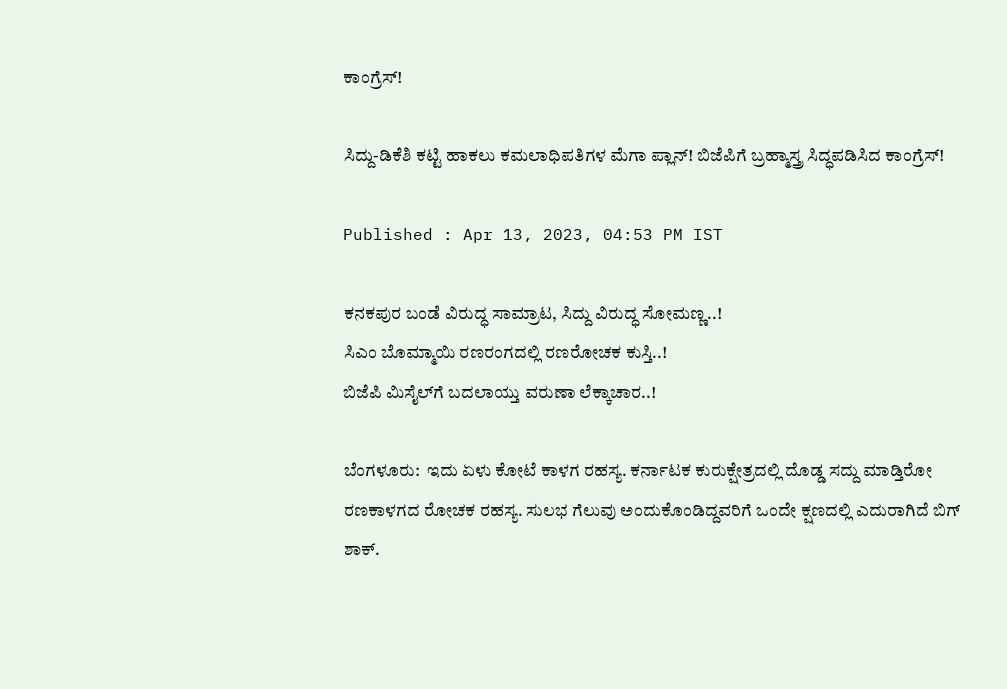ಕಾಂಗ್ರೆಸ್!

ಸಿದ್ದು-ಡಿಕೆಶಿ ಕಟ್ಟಿ ಹಾಕಲು ಕಮಲಾಧಿಪತಿಗಳ ಮೆಗಾ ಪ್ಲಾನ್! ಬಿಜೆಪಿಗೆ ಬ್ರಹ್ಮಾಸ್ತ್ರ ಸಿದ್ಧಪಡಿಸಿದ ಕಾಂಗ್ರೆಸ್!

Published : Apr 13, 2023, 04:53 PM IST

ಕನಕಪುರ ಬಂಡೆ ವಿರುದ್ಧ ಸಾಮ್ರಾಟ, ಸಿದ್ದು ವಿರುದ್ಧ ಸೋಮಣ್ಣ..!
ಸಿಎಂ ಬೊಮ್ಮಾಯಿ ರಣರಂಗದಲ್ಲಿ ರಣರೋಚಕ ಕುಸ್ತಿ..!
ಬಿಜೆಪಿ ಮಿಸೈಲ್‌ಗೆ ಬದಲಾಯ್ತು ವರುಣಾ ಲೆಕ್ಕಾಚಾರ..!

ಬೆಂಗಳೂರು:  ಇದು ಏಳು ಕೋಟೆ ಕಾಳಗ ರಹಸ್ಯ. ಕರ್ನಾಟಕ ಕುರುಕ್ಷೇತ್ರದಲ್ಲಿ ದೊಡ್ಡ ಸದ್ದು ಮಾಡ್ತಿರೋ ರಣಕಾಳಗದ ರೋಚಕ ರಹಸ್ಯ. ಸುಲಭ ಗೆಲುವು ಅಂದುಕೊಂಡಿದ್ದವರಿಗೆ ಒಂದೇ ಕ್ಷಣದಲ್ಲಿ ಎದುರಾಗಿದೆ ಬಿಗ್ ಶಾಕ್.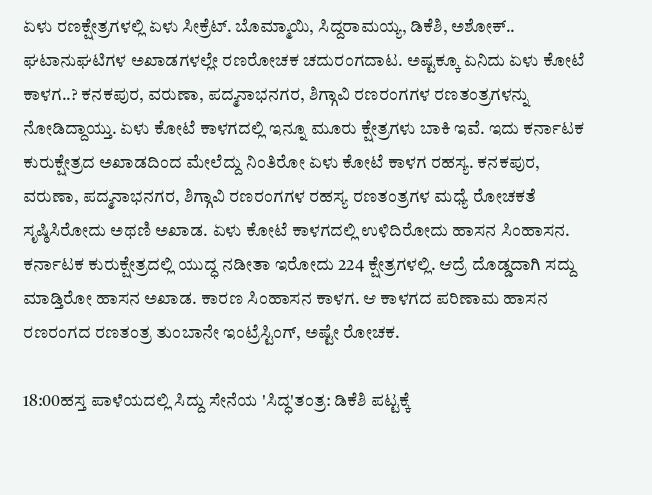ಏಳು ರಣಕ್ಷೇತ್ರಗಳಲ್ಲಿ ಏಳು ಸೀಕ್ರೆಟ್. ಬೊಮ್ಮಾಯಿ, ಸಿದ್ದರಾಮಯ್ಯ, ಡಿಕೆಶಿ, ಅಶೋಕ್.. ಘಟಾನುಘಟಿಗಳ ಅಖಾಡಗಳಲ್ಲೇ ರಣರೋಚಕ ಚದುರಂಗದಾಟ. ಅಷ್ಟಕ್ಕೂ ಏನಿದು ಏಳು ಕೋಟೆ ಕಾಳಗ..? ಕನಕಪುರ, ವರುಣಾ, ಪದ್ಮನಾಭನಗರ, ಶಿಗ್ಗಾವಿ ರಣರಂಗಗಳ ರಣತಂತ್ರಗಳನ್ನು ನೋಡಿದ್ದಾಯ್ತು. ಏಳು ಕೋಟೆ ಕಾಳಗದಲ್ಲಿ ಇನ್ನೂ ಮೂರು ಕ್ಷೇತ್ರಗಳು ಬಾಕಿ ಇವೆ. ಇದು ಕರ್ನಾಟಕ ಕುರುಕ್ಷೇತ್ರದ ಅಖಾಡದಿಂದ ಮೇಲೆದ್ದು ನಿಂತಿರೋ ಏಳು ಕೋಟೆ ಕಾಳಗ ರಹಸ್ಯ. ಕನಕಪುರ, ವರುಣಾ, ಪದ್ಮನಾಭನಗರ, ಶಿಗ್ಗಾವಿ ರಣರಂಗಗಳ ರಹಸ್ಯ ರಣತಂತ್ರಗಳ ಮಧ್ಯೆ ರೋಚಕತೆ ಸೃಷ್ಠಿಸಿರೋದು ಅಥಣಿ ಅಖಾಡ. ಏಳು ಕೋಟೆ ಕಾಳಗದಲ್ಲಿ ಉಳಿದಿರೋದು ಹಾಸನ ಸಿಂಹಾಸನ. ಕರ್ನಾಟಕ ಕುರುಕ್ಷೇತ್ರದಲ್ಲಿ ಯುದ್ಧ ನಡೀತಾ ಇರೋದು 224 ಕ್ಷೇತ್ರಗಳಲ್ಲಿ. ಆದ್ರೆ ದೊಡ್ಡದಾಗಿ ಸದ್ದು ಮಾಡ್ತಿರೋ ಹಾಸನ ಅಖಾಡ. ಕಾರಣ ಸಿಂಹಾಸನ ಕಾಳಗ. ಆ ಕಾಳಗದ ಪರಿಣಾಮ ಹಾಸನ ರಣರಂಗದ ರಣತಂತ್ರ ತುಂಬಾನೇ ಇಂಟ್ರೆಸ್ಟಿಂಗ್, ಅಷ್ಟೇ ರೋಚಕ.

18:00ಹಸ್ತ ಪಾಳೆಯದಲ್ಲಿ ಸಿದ್ದು ಸೇನೆಯ 'ಸಿದ್ಧ'ತಂತ್ರ: ಡಿಕೆಶಿ ಪಟ್ಟಕ್ಕೆ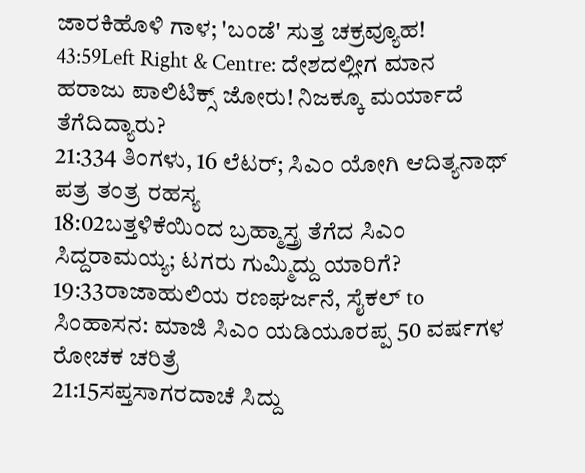ಜಾರಕಿಹೊಳಿ ಗಾಳ; 'ಬಂಡೆ' ಸುತ್ತ ಚಕ್ರವ್ಯೂಹ!
43:59Left Right & Centre: ದೇಶದಲ್ಲೀಗ ಮಾನ ಹರಾಜು ಪಾಲಿಟಿಕ್ಸ್ ಜೋರು! ನಿಜಕ್ಕೂ ಮರ್ಯಾದೆ ತೆಗೆದಿದ್ಯಾರು?
21:334 ತಿಂಗಳು, 16 ಲೆಟರ್; ಸಿಎಂ ಯೋಗಿ ಆದಿತ್ಯನಾಥ್ ಪತ್ರ ತಂತ್ರ ರಹಸ್ಯ
18:02ಬತ್ತಳಿಕೆಯಿಂದ ಬ್ರಹ್ಮಾಸ್ತ್ರ ತೆಗೆದ ಸಿಎಂ ಸಿದ್ದರಾಮಯ್ಯ; ಟಗರು ಗುಮ್ಮಿದ್ದು ಯಾರಿಗೆ?
19:33ರಾಜಾಹುಲಿಯ ರಣಘರ್ಜನೆ, ಸೈಕಲ್ to ಸಿಂಹಾಸನ: ಮಾಜಿ ಸಿಎಂ ಯಡಿಯೂರಪ್ಪ 50 ವರ್ಷಗಳ ರೋಚಕ ಚರಿತ್ರೆ
21:15ಸಪ್ತಸಾಗರದಾಚೆ ಸಿದ್ದು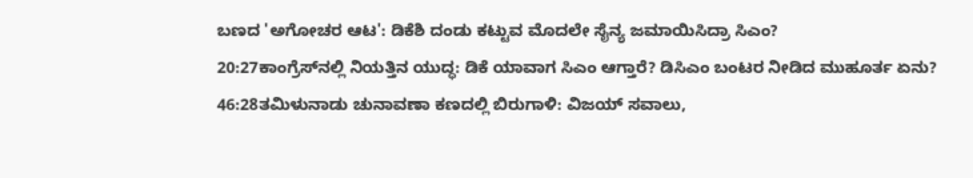ಬಣದ 'ಅಗೋಚರ ಆಟ': ಡಿಕೆಶಿ ದಂಡು ಕಟ್ಟುವ ಮೊದಲೇ ಸೈನ್ಯ ಜಮಾಯಿಸಿದ್ರಾ ಸಿಎಂ?
20:27ಕಾಂಗ್ರೆಸ್‌ನಲ್ಲಿ ನಿಯತ್ತಿನ ಯುದ್ಧ: ಡಿಕೆ ಯಾವಾಗ ಸಿಎಂ ಆಗ್ತಾರೆ? ಡಿಸಿಎಂ ಬಂಟರ ನೀಡಿದ ಮುಹೂರ್ತ ಏನು?
46:28ತಮಿಳುನಾಡು ಚುನಾವಣಾ ಕಣದಲ್ಲಿ ಬಿರುಗಾಳಿ: ವಿಜಯ್ ಸವಾಲು,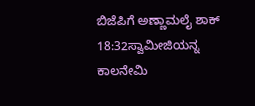ಬಿಜೆಪಿಗೆ ಅಣ್ಣಾಮಲೈ ಶಾಕ್
18:32ಸ್ವಾಮೀಜಿಯನ್ನ ಕಾಲನೇಮಿ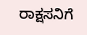ರಾಕ್ಷಸನಿಗೆ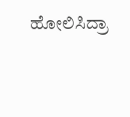ಹೋಲಿಸಿದ್ರಾ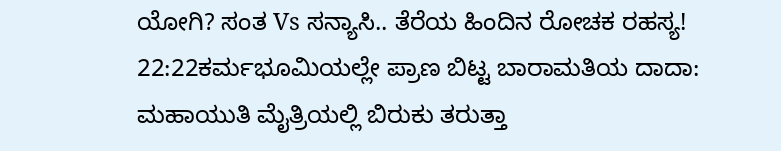ಯೋಗಿ? ಸಂತ Vs ಸನ್ಯಾಸಿ.. ತೆರೆಯ ಹಿಂದಿನ ರೋಚಕ ರಹಸ್ಯ!
22:22ಕರ್ಮಭೂಮಿಯಲ್ಲೇ ಪ್ರಾಣ ಬಿಟ್ಟ ಬಾರಾಮತಿಯ ದಾದಾ: ಮಹಾಯುತಿ ಮೈತ್ರಿಯಲ್ಲಿ ಬಿರುಕು ತರುತ್ತಾ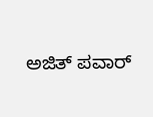ಅಜಿತ್ ಪವಾರ್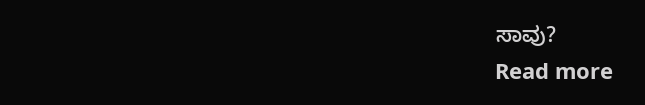ಸಾವು?
Read more